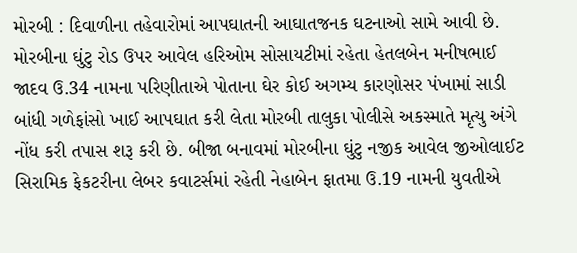મોરબી : દિવાળીના તહેવારોમાં આપઘાતની આઘાતજનક ઘટનાઓ સામે આવી છે. મોરબીના ઘુંટુ રોડ ઉપર આવેલ હરિઓમ સોસાયટીમાં રહેતા હેતલબેન મનીષભાઈ જાદવ ઉ.34 નામના પરિણીતાએ પોતાના ઘેર કોઈ અગમ્ય કારણોસર પંખામાં સાડી બાંધી ગળેફાંસો ખાઈ આપઘાત કરી લેતા મોરબી તાલુકા પોલીસે અકસ્માતે મૃત્યુ અંગે નોંધ કરી તપાસ શરૂ કરી છે. બીજા બનાવમાં મોરબીના ઘુંટુ નજીક આવેલ જીઓલાઈટ સિરામિક ફેકટરીના લેબર કવાટર્સમાં રહેતી નેહાબેન ફાતમા ઉ.19 નામની યુવતીએ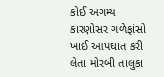કોઈ અગમ્ય કારણોસર ગળેફાંસો ખાઈ આપઘાત કરી લેતા મોરબી તાલુકા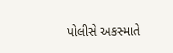પોલીસે અકસ્માતે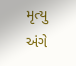મૃત્યુ અંગે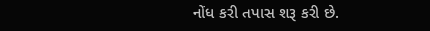નોંધ કરી તપાસ શરૂ કરી છે.